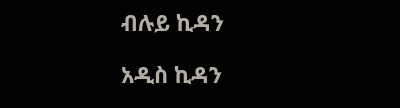ብሉይ ኪዳን

አዲስ ኪዳን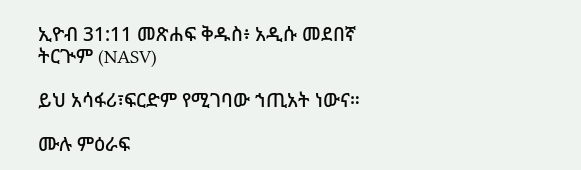ኢዮብ 31:11 መጽሐፍ ቅዱስ፥ አዲሱ መደበኛ ትርጒም (NASV)

ይህ አሳፋሪ፣ፍርድም የሚገባው ኀጢአት ነውና።

ሙሉ ምዕራፍ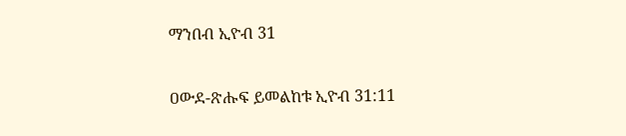ማንበብ ኢዮብ 31

ዐውደ-ጽሑፍ ይመልከቱ ኢዮብ 31:11